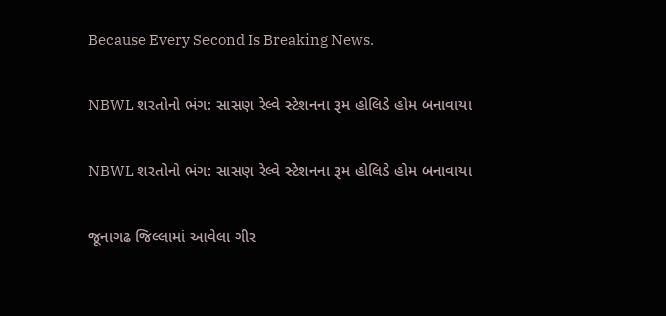Because Every Second Is Breaking News.

NBWL શરતોનો ભંગ: સાસણ રેલ્વે સ્ટેશનના રૂમ હોલિડે હોમ બનાવાયા

NBWL શરતોનો ભંગ: સાસણ રેલ્વે સ્ટેશનના રૂમ હોલિડે હોમ બનાવાયા

જૂનાગઢ જિલ્લામાં આવેલા ગીર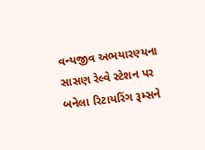વન્યજીવ અભયારણ્યના સાસણ રેલ્વે સ્ટેશન પર બનેલા રિટાયરિંગ રૂમ્સને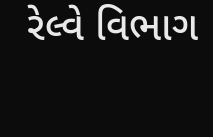રેલ્વે વિભાગ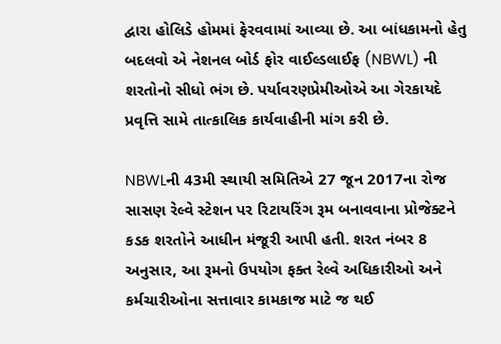દ્વારા હોલિડે હોમમાં ફેરવવામાં આવ્યા છે. આ બાંધકામનો હેતુ બદલવો એ નેશનલ બોર્ડ ફોર વાઈલ્ડલાઈફ (NBWL) ની શરતોનો સીધો ભંગ છે. પર્યાવરણપ્રેમીઓએ આ ગેરકાયદે પ્રવૃત્તિ સામે તાત્કાલિક કાર્યવાહીની માંગ કરી છે.

NBWLની 43મી સ્થાયી સમિતિએ 27 જૂન 2017ના રોજ સાસણ રેલ્વે સ્ટેશન પર રિટાયરિંગ રૂમ બનાવવાના પ્રોજેક્ટને કડક શરતોને આધીન મંજૂરી આપી હતી. શરત નંબર 8 અનુસાર, આ રૂમનો ઉપયોગ ફક્ત રેલ્વે અધિકારીઓ અને કર્મચારીઓના સત્તાવાર કામકાજ માટે જ થઈ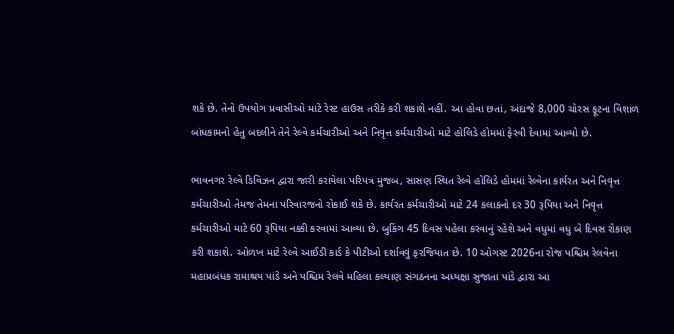શકે છે. તેનો ઉપયોગ પ્રવાસીઓ માટે રેસ્ટ હાઉસ તરીકે કરી શકાશે નહીં. આ હોવા છતાં, અંદાજે 8,000 ચોરસ ફૂટના વિશાળ બાંધકામનો હેતુ બદલીને તેને રેલ્વે કર્મચારીઓ અને નિવૃત્ત કર્મચારીઓ માટે હોલિડે હોમમાં ફેરવી દેવામાં આવ્યો છે.

ભાવનગર રેલ્વે ડિવિઝન દ્વારા જારી કરાયેલા પરિપત્ર મુજબ, સાસણ સ્થિત રેલ્વે હોલિડે હોમમાં રેલ્વેના કાર્યરત અને નિવૃત્ત કર્મચારીઓ તેમજ તેમના પરિવારજનો રોકાઈ શકે છે. કાર્યરત કર્મચારીઓ માટે 24 કલાકનો દર 30 રૂપિયા અને નિવૃત્ત કર્મચારીઓ માટે 60 રૂપિયા નક્કી કરવામાં આવ્યા છે. બુકિંગ 45 દિવસ પહેલા કરવાનું રહેશે અને વધુમાં વધુ બે દિવસ રોકાણ કરી શકાશે. ઓળખ માટે રેલ્વે આઈડી કાર્ડ કે પીટીઓ દર્શાવવું ફરજિયાત છે. 10 ઓગસ્ટ 2026ના રોજ પશ્ચિમ રેલવેના મહાપ્રબંધક રામાશ્રય પાંડે અને પશ્ચિમ રેલવે મહિલા કલ્યાણ સંગઠનના અધ્યક્ષા સુજાતા પાંડે દ્વારા આ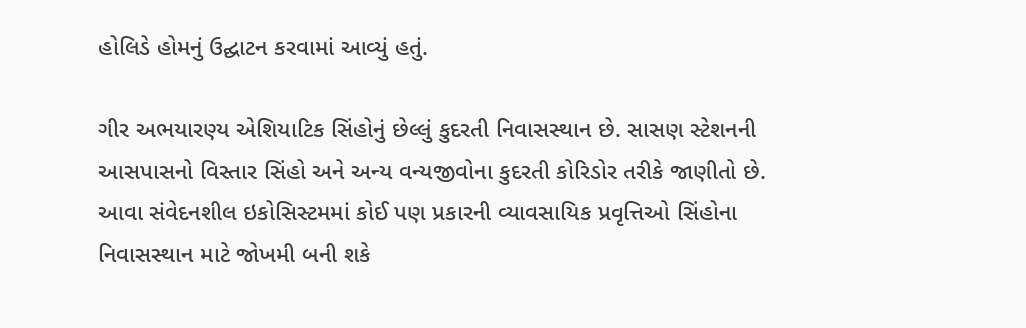હોલિડે હોમનું ઉદ્ઘાટન કરવામાં આવ્યું હતું.

ગીર અભયારણ્ય એશિયાટિક સિંહોનું છેલ્લું કુદરતી નિવાસસ્થાન છે. સાસણ સ્ટેશનની આસપાસનો વિસ્તાર સિંહો અને અન્ય વન્યજીવોના કુદરતી કોરિડોર તરીકે જાણીતો છે. આવા સંવેદનશીલ ઇકોસિસ્ટમમાં કોઈ પણ પ્રકારની વ્યાવસાયિક પ્રવૃત્તિઓ સિંહોના નિવાસસ્થાન માટે જોખમી બની શકે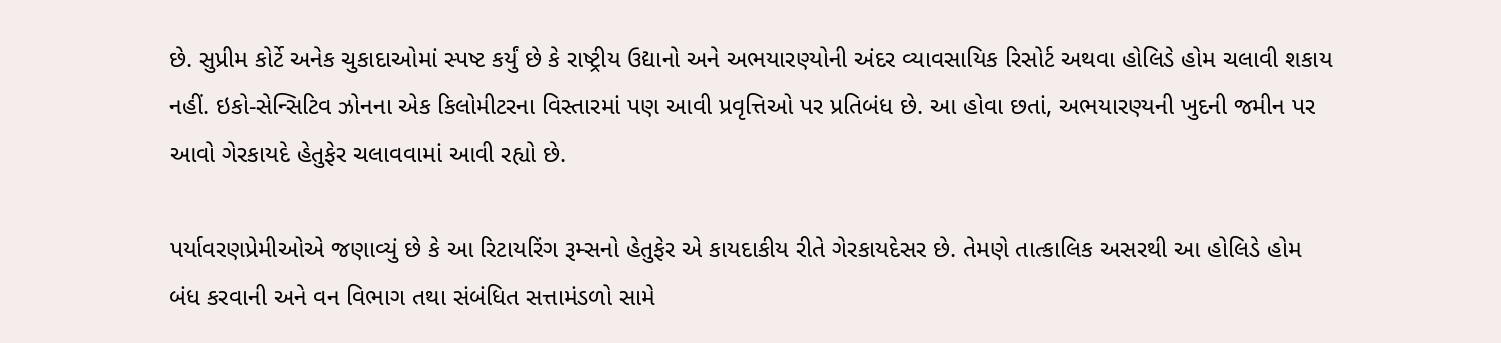છે. સુપ્રીમ કોર્ટે અનેક ચુકાદાઓમાં સ્પષ્ટ કર્યું છે કે રાષ્ટ્રીય ઉદ્યાનો અને અભયારણ્યોની અંદર વ્યાવસાયિક રિસોર્ટ અથવા હોલિડે હોમ ચલાવી શકાય નહીં. ઇકો-સેન્સિટિવ ઝોનના એક કિલોમીટરના વિસ્તારમાં પણ આવી પ્રવૃત્તિઓ પર પ્રતિબંધ છે. આ હોવા છતાં, અભયારણ્યની ખુદની જમીન પર આવો ગેરકાયદે હેતુફેર ચલાવવામાં આવી રહ્યો છે.

પર્યાવરણપ્રેમીઓએ જણાવ્યું છે કે આ રિટાયરિંગ રૂમ્સનો હેતુફેર એ કાયદાકીય રીતે ગેરકાયદેસર છે. તેમણે તાત્કાલિક અસરથી આ હોલિડે હોમ બંધ કરવાની અને વન વિભાગ તથા સંબંધિત સત્તામંડળો સામે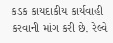કડક કાયદાકીય કાર્યવાહી કરવાની માંગ કરી છે. રેલ્વે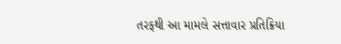તરફથી આ મામલે સત્તાવાર પ્રતિક્રિયા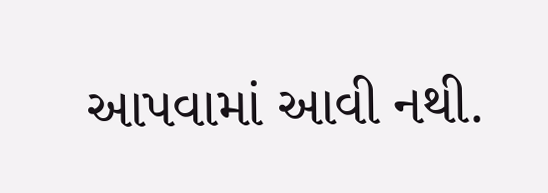આપવામાં આવી નથી.